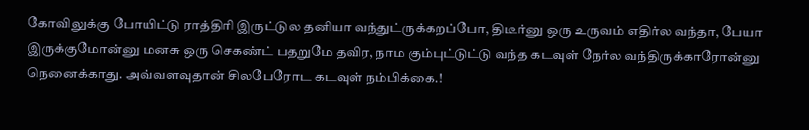கோவிலுக்கு போயிட்டு ராத்திரி இருட்டுல தனியா வந்துட்ருக்கறப்போ, திடீர்னு ஒரு உருவம் எதிர்ல வந்தா, பேயா இருக்குமோன்னு மனசு ஒரு செகண்ட் பதறுமே தவிர, நாம கும்புட்டுட்டு வந்த கடவுள் நேர்ல வந்திருக்காரோன்னு நெனைக்காது. அவ்வளவுதான் சிலபேரோட கடவுள் நம்பிக்கை.!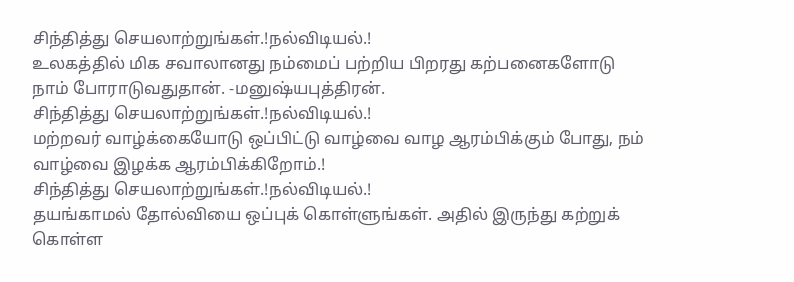சிந்தித்து செயலாற்றுங்கள்.!நல்விடியல்.!
உலகத்தில் மிக சவாலானது நம்மைப் பற்றிய பிறரது கற்பனைகளோடு நாம் போராடுவதுதான். -மனுஷ்யபுத்திரன்.
சிந்தித்து செயலாற்றுங்கள்.!நல்விடியல்.!
மற்றவர் வாழ்க்கையோடு ஒப்பிட்டு வாழ்வை வாழ ஆரம்பிக்கும் போது, நம் வாழ்வை இழக்க ஆரம்பிக்கிறோம்.!
சிந்தித்து செயலாற்றுங்கள்.!நல்விடியல்.!
தயங்காமல் தோல்வியை ஒப்புக் கொள்ளுங்கள். அதில் இருந்து கற்றுக் கொள்ள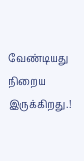வேண்டியது நிறைய இருக்கிறது.!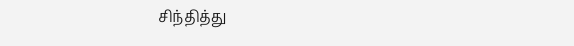சிந்தித்து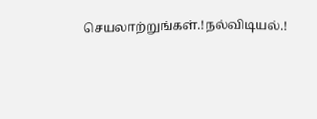செயலாற்றுங்கள்.!நல்விடியல்.!